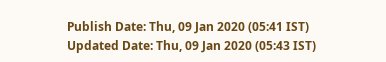Publish Date: Thu, 09 Jan 2020 (05:41 IST)
Updated Date: Thu, 09 Jan 2020 (05:43 IST)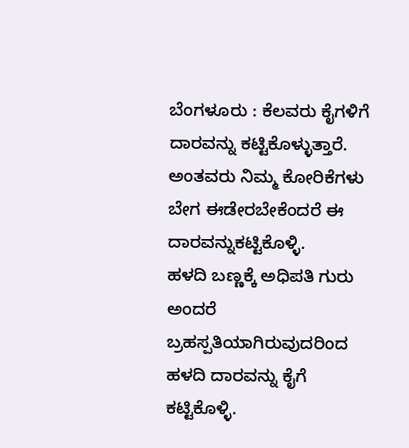ಬೆಂಗಳೂರು : ಕೆಲವರು ಕೈಗಳಿಗೆ ದಾರವನ್ನು ಕಟ್ಟಿಕೊಳ್ಳುತ್ತಾರೆ. ಅಂತವರು ನಿಮ್ಮ ಕೋರಿಕೆಗಳು ಬೇಗ ಈಡೇರಬೇಕೆಂದರೆ ಈ ದಾರವನ್ನುಕಟ್ಟಿಕೊಳ್ಳಿ.
ಹಳದಿ ಬಣ್ಣಕ್ಕೆ ಅಧಿಪತಿ ಗುರು ಅಂದರೆ ಬ್ರಹಸ್ಪತಿಯಾಗಿರುವುದರಿಂದ ಹಳದಿ ದಾರವನ್ನು ಕೈಗೆ ಕಟ್ಟಿಕೊಳ್ಳಿ.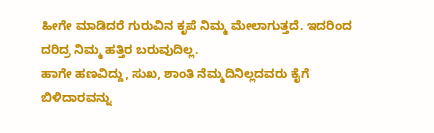ಹೀಗೇ ಮಾಡಿದರೆ ಗುರುವಿನ ಕೃಪೆ ನಿಮ್ಮ ಮೇಲಾಗುತ್ತದೆ. ಇದರಿಂದ ದರಿದ್ರ ನಿಮ್ಮ ಹತ್ತಿರ ಬರುವುದಿಲ್ಲ.
ಹಾಗೇ ಹಣವಿದ್ದು, ಸುಖ, ಶಾಂತಿ ನೆಮ್ಮದಿನಿಲ್ಲದವರು ಕೈಗೆ ಬಿಳಿದಾರವನ್ನು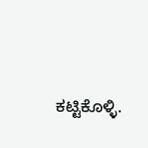ಕಟ್ಟಿಕೊಳ್ಳಿ.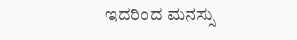ಇದರಿಂದ ಮನಸ್ಸು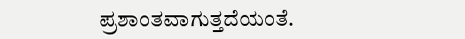ಪ್ರಶಾಂತವಾಗುತ್ತದೆಯಂತೆ.